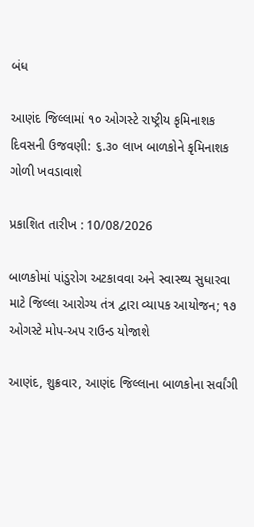બંધ

આણંદ જિલ્લામાં ૧૦ ઓગસ્ટે રાષ્ટ્રીય કૃમિનાશક દિવસની ઉજવણી: ૬.૩૦ લાખ બાળકોને કૃમિનાશક ગોળી ખવડાવાશે

પ્રકાશિત તારીખ : 10/08/2026

બાળકોમાં પાંડુરોગ અટકાવવા અને સ્વાસ્થ્ય સુધારવા માટે જિલ્લા આરોગ્ય તંત્ર દ્વારા વ્યાપક આયોજન; ૧૭ ઓગસ્ટે મોપ-અપ રાઉન્ડ યોજાશે

આણંદ, શુક્રવાર, આણંદ જિલ્લાના બાળકોના સર્વાંગી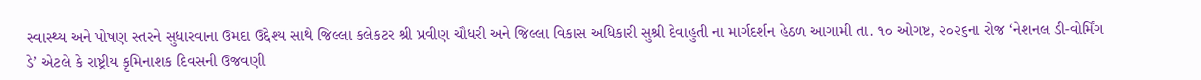સ્વાસ્થ્ય અને પોષણ સ્તરને સુધારવાના ઉમદા ઉદ્દેશ્ય સાથે જિલ્લા કલેકટર શ્રી પ્રવીણ ચૌધરી અને જિલ્લા વિકાસ અધિકારી સુશ્રી દેવાહુતી ના માર્ગદર્શન હેઠળ આગામી તા. ૧૦ ઓગષ્ટ, ૨૦૨૬ના રોજ ‘નેશનલ ડી-વોર્મિંગ ડે’ એટલે કે રાષ્ટ્રીય કૃમિનાશક દિવસની ઉજવણી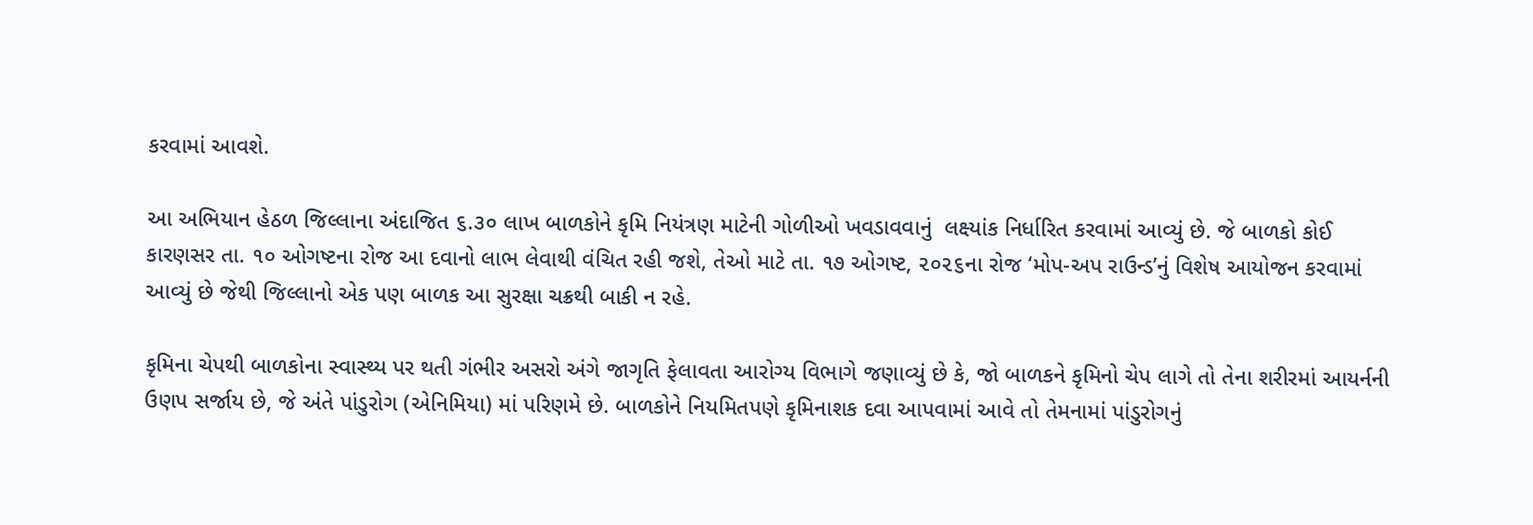કરવામાં આવશે.

આ અભિયાન હેઠળ જિલ્લાના અંદાજિત ૬.૩૦ લાખ બાળકોને કૃમિ નિયંત્રણ માટેની ગોળીઓ ખવડાવવાનું  લક્ષ્યાંક નિર્ધારિત કરવામાં આવ્યું છે. જે બાળકો કોઈ કારણસર તા. ૧૦ ઓગષ્ટના રોજ આ દવાનો લાભ લેવાથી વંચિત રહી જશે, તેઓ માટે તા. ૧૭ ઓગષ્ટ, ૨૦૨૬ના રોજ ‘મોપ-અપ રાઉન્ડ’નું વિશેષ આયોજન કરવામાં આવ્યું છે જેથી જિલ્લાનો એક પણ બાળક આ સુરક્ષા ચક્રથી બાકી ન રહે.

કૃમિના ચેપથી બાળકોના સ્વાસ્થ્ય પર થતી ગંભીર અસરો અંગે જાગૃતિ ફેલાવતા આરોગ્ય વિભાગે જણાવ્યું છે કે, જો બાળકને કૃમિનો ચેપ લાગે તો તેના શરીરમાં આયર્નની ઉણપ સર્જાય છે, જે અંતે પાંડુરોગ (એનિમિયા) માં પરિણમે છે. બાળકોને નિયમિતપણે કૃમિનાશક દવા આપવામાં આવે તો તેમનામાં પાંડુરોગનું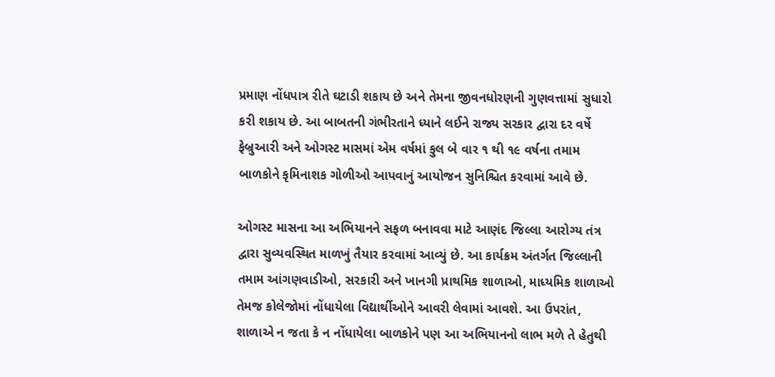પ્રમાણ નોંધપાત્ર રીતે ઘટાડી શકાય છે અને તેમના જીવનધોરણની ગુણવત્તામાં સુધારો કરી શકાય છે. આ બાબતની ગંભીરતાને ધ્યાને લઈને રાજ્ય સરકાર દ્વારા દર વર્ષે ફેબ્રુઆરી અને ઓગસ્ટ માસમાં એમ વર્ષમાં કુલ બે વાર ૧ થી ૧૯ વર્ષના તમામ બાળકોને કૃમિનાશક ગોળીઓ આપવાનું આયોજન સુનિશ્ચિત કરવામાં આવે છે.

ઓગસ્ટ માસના આ અભિયાનને સફળ બનાવવા માટે આણંદ જિલ્લા આરોગ્ય તંત્ર દ્વારા સુવ્યવસ્થિત માળખું તૈયાર કરવામાં આવ્યું છે. આ કાર્યક્રમ અંતર્ગત જિલ્લાની તમામ આંગણવાડીઓ, સરકારી અને ખાનગી પ્રાથમિક શાળાઓ, માધ્યમિક શાળાઓ તેમજ કોલેજોમાં નોંધાયેલા વિદ્યાર્થીઓને આવરી લેવામાં આવશે. આ ઉપરાંત, શાળાએ ન જતા કે ન નોંધાયેલા બાળકોને પણ આ અભિયાનનો લાભ મળે તે હેતુથી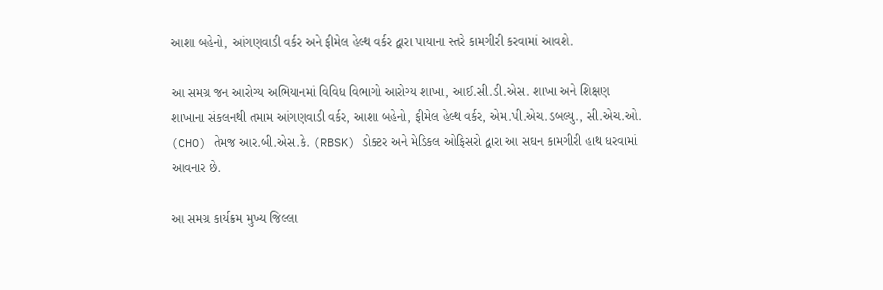આશા બહેનો, આંગણવાડી વર્કર અને ફીમેલ હેલ્થ વર્કર દ્વારા પાયાના સ્તરે કામગીરી કરવામાં આવશે.

આ સમગ્ર જન આરોગ્ય અભિયાનમાં વિવિધ વિભાગો આરોગ્ય શાખા, આઈ.સી.ડી.એસ. શાખા અને શિક્ષણ શાખાના સંકલનથી તમામ આંગણવાડી વર્કર, આશા બહેનો, ફીમેલ હેલ્થ વર્કર, એમ.પી.એચ.ડબલ્યુ., સી.એચ.ઓ. (CHO) તેમજ આર.બી.એસ.કે. (RBSK) ડોક્ટર અને મેડિકલ ઓફિસરો દ્વારા આ સઘન કામગીરી હાથ ધરવામાં આવનાર છે.

આ સમગ્ર કાર્યક્રમ મુખ્ય જિલ્લા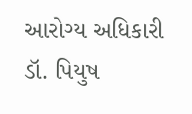આરોગ્ય અધિકારી ડૉ. પિયુષ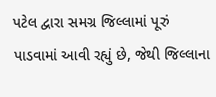પટેલ દ્વારા સમગ્ર જિલ્લામાં પૂરું પાડવામાં આવી રહ્યું છે, જેથી જિલ્લાના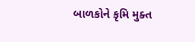બાળકોને કૃમિ મુક્ત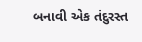બનાવી એક તંદુરસ્ત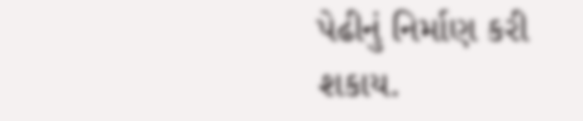પેઢીનું નિર્માણ કરી શકાય.